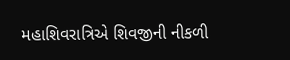મહાશિવરાત્રિએ શિવજીની નીકળી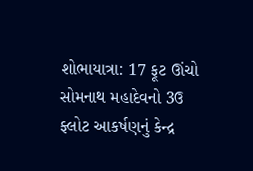શોભાયાત્રા: 17 ફૂટ ઊંચો સોમનાથ મહાદેવનો 3ઉ ફ્લોટ આકર્ષણનું કેન્દ્ર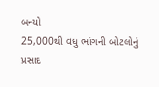બન્યો
25,000થી વધુ ભાંગની બોટલોનું પ્રસાદ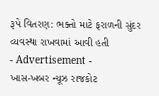રૂપે વિતરણ: ભક્તો માટે ફરાળની સુંદર વ્યવસ્થા રાખવામાં આવી હતી
- Advertisement -
ખાસ-ખબર ન્યૂઝ રાજકોટ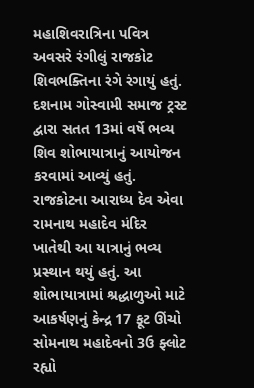મહાશિવરાત્રિના પવિત્ર અવસરે રંગીલું રાજકોટ શિવભક્તિના રંગે રંગાયું હતું. દશનામ ગોસ્વામી સમાજ ટ્રસ્ટ દ્વારા સતત 13માં વર્ષે ભવ્ય શિવ શોભાયાત્રાનું આયોજન કરવામાં આવ્યું હતું. રાજકોટના આરાધ્ય દેવ એવા રામનાથ મહાદેવ મંદિર ખાતેથી આ યાત્રાનું ભવ્ય પ્રસ્થાન થયું હતું. આ શોભાયાત્રામાં શ્રદ્ધાળુઓ માટે આકર્ષણનું કેન્દ્ર 17 ફૂટ ઊંચો સોમનાથ મહાદેવનો 3ઉ ફ્લોટ રહ્યો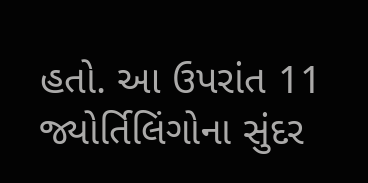હતો. આ ઉપરાંત 11 જ્યોર્તિલિંગોના સુંદર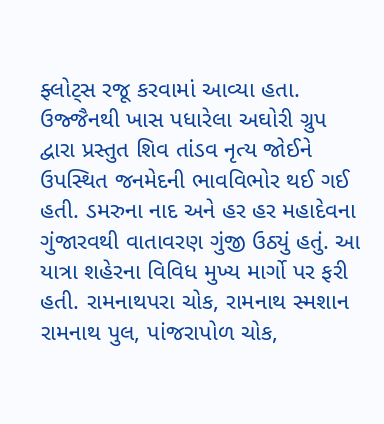ફ્લોટ્સ રજૂ કરવામાં આવ્યા હતા. ઉજ્જૈનથી ખાસ પધારેલા અઘોરી ગ્રુપ દ્વારા પ્રસ્તુત શિવ તાંડવ નૃત્ય જોઈને ઉપસ્થિત જનમેદની ભાવવિભોર થઈ ગઈ હતી. ડમરુના નાદ અને હર હર મહાદેવના ગુંજારવથી વાતાવરણ ગુંજી ઉઠ્યું હતું. આ યાત્રા શહેરના વિવિધ મુખ્ય માર્ગો પર ફરી હતી. રામનાથપરા ચોક, રામનાથ સ્મશાન રામનાથ પુલ, પાંજરાપોળ ચોક,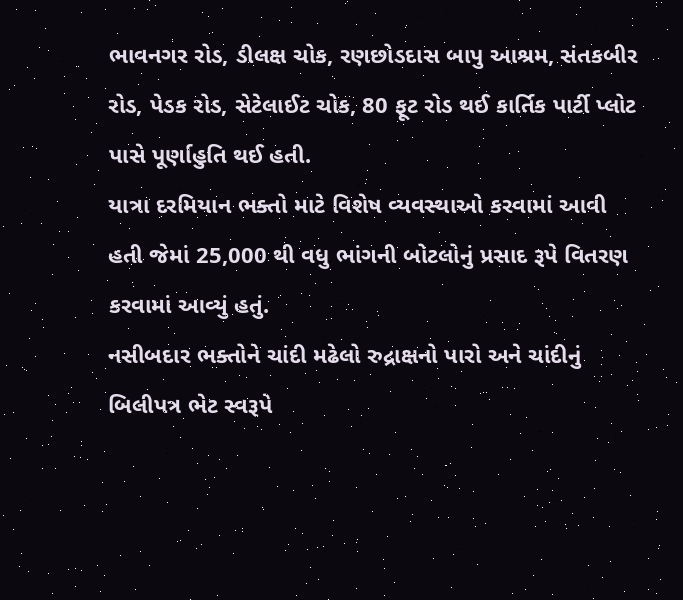ભાવનગર રોડ, ડીલક્ષ ચોક, રણછોડદાસ બાપુ આશ્રમ, સંતકબીર રોડ, પેડક રોડ, સેટેલાઈટ ચોક, 80 ફૂટ રોડ થઈ કાર્તિક પાર્ટી પ્લોટ પાસે પૂર્ણાહુતિ થઈ હતી.
યાત્રા દરમિયાન ભક્તો માટે વિશેષ વ્યવસ્થાઓ કરવામાં આવી હતી જેમાં 25,000 થી વધુ ભાંગની બોટલોનું પ્રસાદ રૂપે વિતરણ કરવામાં આવ્યું હતું.
નસીબદાર ભક્તોને ચાંદી મઢેલો રુદ્રાક્ષનો પારો અને ચાંદીનું બિલીપત્ર ભેટ સ્વરૂપે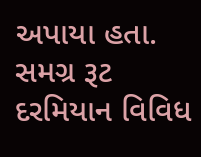અપાયા હતા. સમગ્ર રૂટ દરમિયાન વિવિધ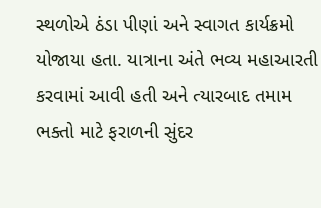સ્થળોએ ઠંડા પીણાં અને સ્વાગત કાર્યક્રમો યોજાયા હતા. યાત્રાના અંતે ભવ્ય મહાઆરતી કરવામાં આવી હતી અને ત્યારબાદ તમામ ભક્તો માટે ફરાળની સુંદર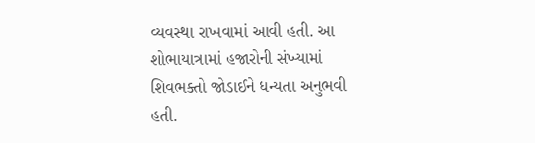વ્યવસ્થા રાખવામાં આવી હતી. આ શોભાયાત્રામાં હજારોની સંખ્યામાં શિવભક્તો જોડાઈને ધન્યતા અનુભવી હતી.